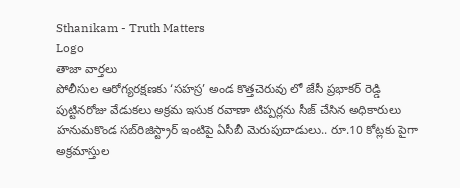Sthanikam - Truth Matters
Logo
తాజా వార్తలు
పోలీసుల ఆరోగ్యరక్షణకు ‘సహస్ర’ అండ కొత్తచెరువు లో జేసీ ప్రభాకర్ రెడ్డి పుట్టినరోజు వేడుకలు అక్రమ ఇసుక రవాణా టిప్పర్లను సీజ్ చేసిన అధికారులు హనుమకొండ సబ్‌రిజిస్ట్రార్ ఇంటిపై ఏసీబీ మెరుపుదాడులు.. రూ.10 కోట్లకు పైగా అక్రమాస్తుల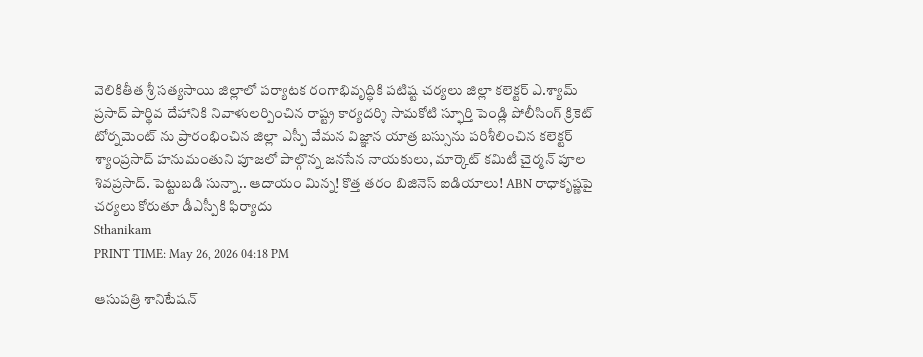వెలికితీత శ్రీ సత్యసాయి జిల్లాలో పర్యాటక రంగాభివృద్ధికి పటిష్ట చర్యలు జిల్లా కలెక్టర్ ఎ.శ్యామ్ ప్రసాద్ పార్థివ దేహానికి నివాళులర్పించిన రాష్ట్ర కార్యదర్శి సామకోటి స్ఫూర్తి పెండ్లి పోలీసింగ్ క్రికెట్ టోర్నమెంట్ ను ప్రారంభించిన జిల్లా ఎస్పీ వేమన విజ్ఞాన యాత్ర బస్సును పరిశీలించిన కలెక్టర్ శ్యాంప్రసాద్ హనుమంతుని పూజలో పాల్గొన్న జనసేన నాయకులు, మార్కెట్ కమిటీ చైర్మన్ పూల శివప్రసాద్. పెట్టుబడి సున్నా.. ఆదాయం మిన్న! కొత్త తరం బిజినెస్ ఐడియాలు! ABN రాధాకృష్ణపై చర్యలు కోరుతూ డీఎస్పీకి ఫిర్యాదు
Sthanikam
PRINT TIME: May 26, 2026 04:18 PM

ఆసుపత్రి శానిటేషన్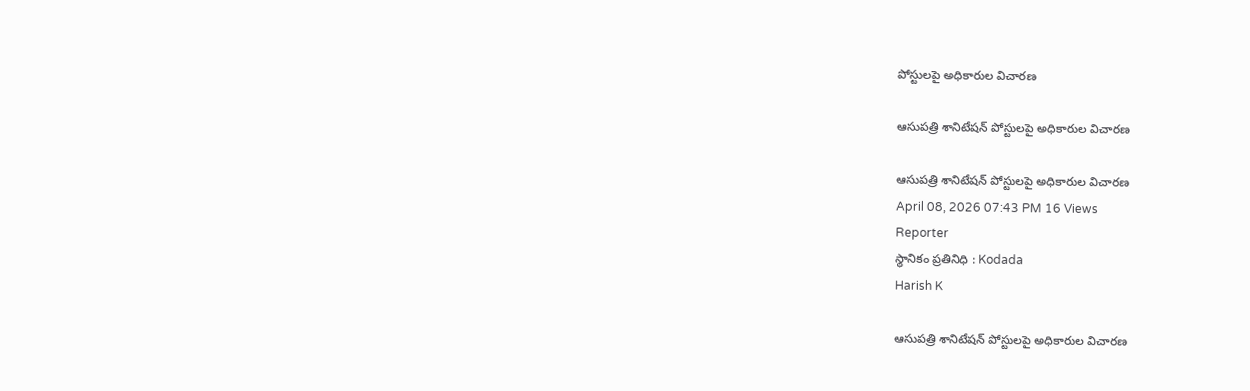పోస్టులపై అధికారుల విచారణ

ఆసుపత్రి శానిటేషన్ పోస్టులపై అధికారుల విచారణ

ఆసుపత్రి శానిటేషన్ పోస్టులపై అధికారుల విచారణ
April 08, 2026 07:43 PM 16 Views
Reporter
స్థానికం ప్రతినిధి : Kodada
Harish K

ఆసుపత్రి శానిటేషన్ పోస్టులపై అధికారుల విచారణ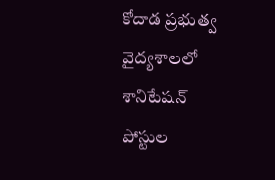కోదాడ ప్రభుత్వ వైద్యశాలలో శానిటేషన్ పోస్టుల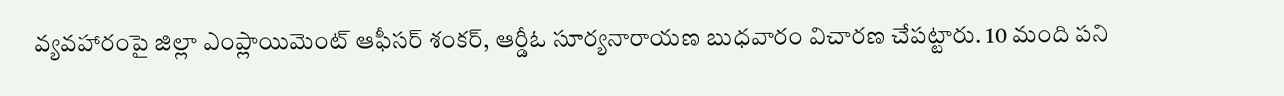వ్యవహారంపై జిల్లా ఎంప్లాయిమెంట్ ఆఫీసర్ శంకర్, ఆర్డీఓ సూర్యనారాయణ బుధవారం విచారణ చేపట్టారు. 10 మంది పని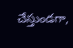చేస్తుండగా,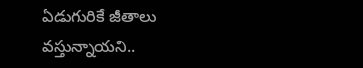ఏడుగురికే జీతాలు వస్తున్నాయని..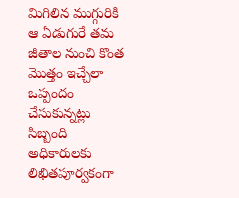మిగిలిన ముగ్గురికి ఆ ఏడుగురే తమ జీతాల నుంచి కొంత మొత్తం ఇచ్చేలా ఒప్పందం చేసుకున్నట్లు సిబ్బంది అధికారులకు లిఖితపూర్వకంగా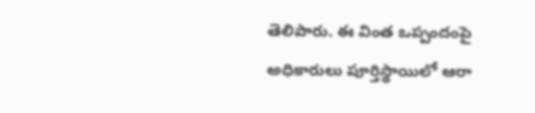తెలిపారు. ఈ వింత ఒప్పందంపై అధికారులు పూర్తిస్థాయిలో ఆరా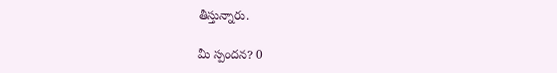తీస్తున్నారు.

మీ స్పందన? 0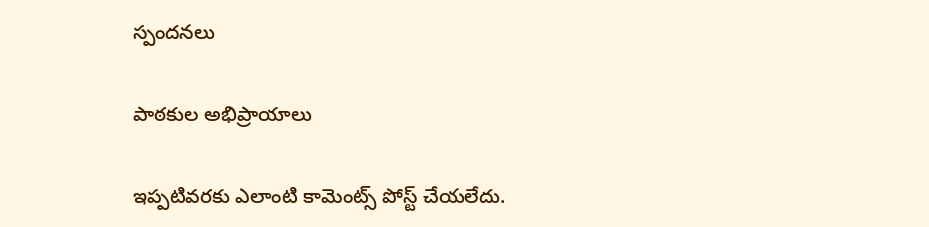స్పందనలు

పాఠకుల అభిప్రాయాలు

ఇప్పటివరకు ఎలాంటి కామెంట్స్ పోస్ట్ చేయలేదు.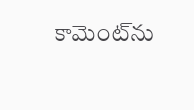కామెంట్‌ను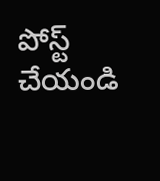పోస్ట్ చేయండి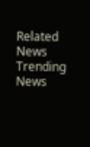Related News
Trending News